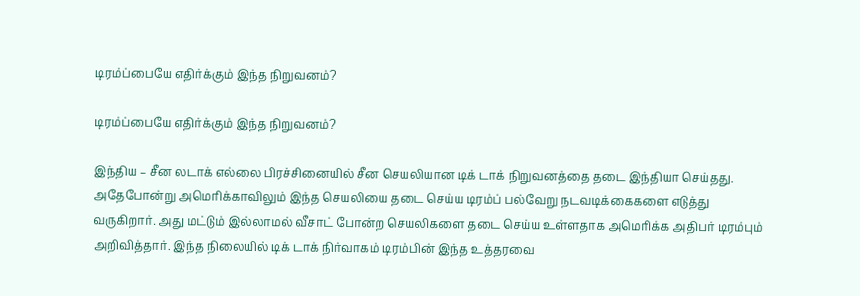டிரம்ப்பையே எதிர்க்கும் இந்த நிறுவனம்?

டிரம்ப்பையே எதிர்க்கும் இந்த நிறுவனம்?

இந்திய – சீன லடாக் எல்லை பிரச்சினையில் சீன செயலியான டிக் டாக் நிறுவனத்தை தடை இந்தியா செய்தது. அதேபோன்று அமெரிக்காவிலும் இந்த செயலியை தடை செய்ய டிரம்ப் பல்வேறு நடவடிக்கைகளை எடுத்து வருகிறார். அது மட்டும் இல்லாமல் வீசாட் போன்ற செயலிகளை தடை செய்ய உள்ளதாக அமெரிக்க அதிபர் டிரம்பும் அறிவித்தார். இந்த நிலையில் டிக் டாக் நிர்வாகம் டிரம்பின் இந்த உத்தரவை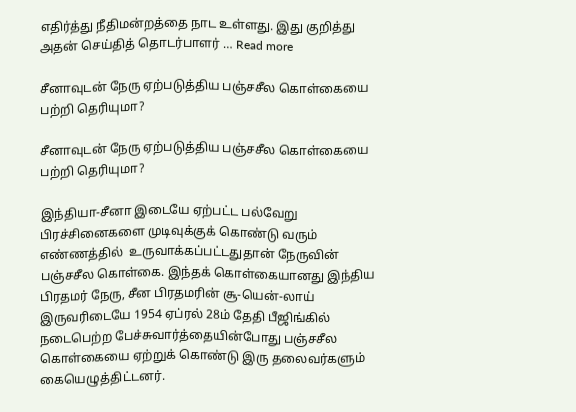எதிர்த்து நீதிமன்றத்தை நாட உள்ளது. இது குறித்து அதன் செய்தித் தொடர்பாளர் … Read more

சீனாவுடன் நேரு ஏற்படுத்திய பஞ்சசீல கொள்கையை பற்றி தெரியுமா?

சீனாவுடன் நேரு ஏற்படுத்திய பஞ்சசீல கொள்கையை பற்றி தெரியுமா?

இந்தியா-சீனா இடையே ஏற்பட்ட பல்வேறு பிரச்சினைகளை முடிவுக்குக் கொண்டு வரும் எண்ணத்தில்  உருவாக்கப்பட்டதுதான் நேருவின் பஞ்சசீல கொள்கை. இந்தக் கொள்கையானது இந்திய பிரதமர் நேரு, சீன பிரதமரின் சூ-யென்-லாய் இருவரிடையே 1954 ஏப்ரல் 28ம் தேதி பீஜிங்கில் நடைபெற்ற பேச்சுவார்த்தையின்போது பஞ்சசீல கொள்கையை ஏற்றுக் கொண்டு இரு தலைவர்களும் கையெழுத்திட்டனர்.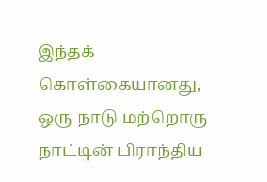இந்தக் கொள்கையானது, ஒரு நாடு மற்றொரு நாட்டின் பிராந்திய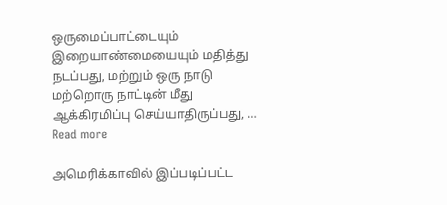ஒருமைப்பாட்டையும் இறையாண்மையையும் மதித்து நடப்பது, மற்றும் ஒரு நாடு மற்றொரு நாட்டின் மீது ஆக்கிரமிப்பு செய்யாதிருப்பது, … Read more

அமெரிக்காவில் இப்படிப்பட்ட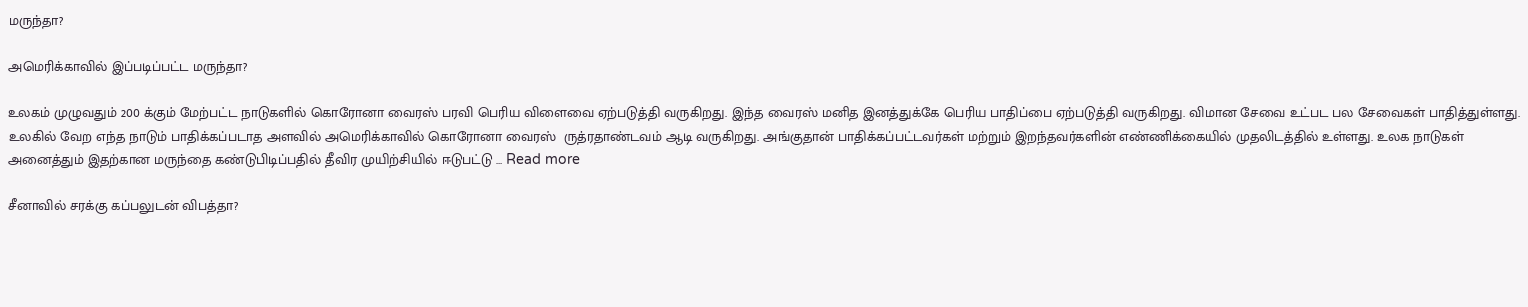மருந்தா?

அமெரிக்காவில் இப்படிப்பட்ட மருந்தா?

உலகம் முழுவதும் 200 க்கும் மேற்பட்ட நாடுகளில் கொரோனா வைரஸ் பரவி பெரிய விளைவை ஏற்படுத்தி வருகிறது. இந்த வைரஸ் மனித இனத்துக்கே பெரிய பாதிப்பை ஏற்படுத்தி வருகிறது. விமான சேவை உட்பட பல சேவைகள் பாதித்துள்ளது. உலகில் வேற எந்த நாடும் பாதிக்கப்படாத அளவில் அமெரிக்காவில் கொரோனா வைரஸ்  ருத்ரதாண்டவம் ஆடி வருகிறது. அங்குதான் பாதிக்கப்பட்டவர்கள் மற்றும் இறந்தவர்களின் எண்ணிக்கையில் முதலிடத்தில் உள்ளது. உலக நாடுகள் அனைத்தும் இதற்கான மருந்தை கண்டுபிடிப்பதில் தீவிர முயிற்சியில் ஈடுபட்டு … Read more

சீனாவில் சரக்கு கப்பலுடன் விபத்தா?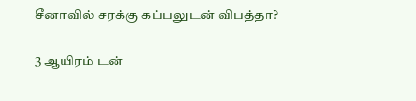சீனாவில் சரக்கு கப்பலுடன் விபத்தா?

3 ஆயிரம் டன்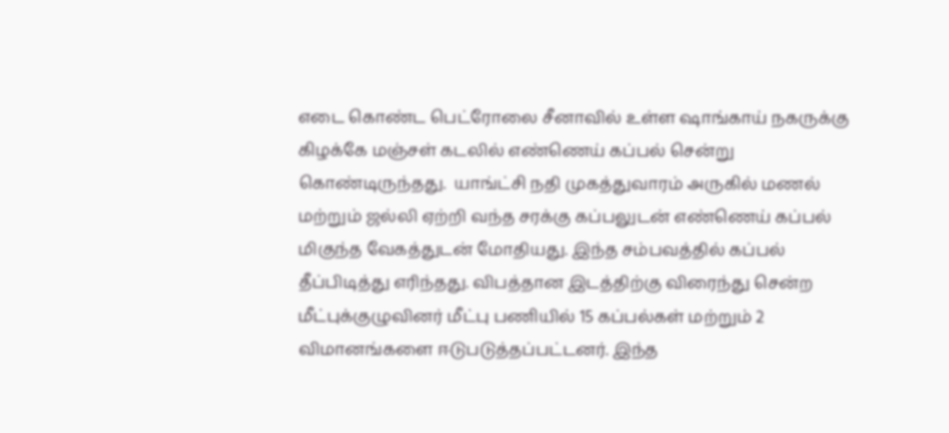எடை கொண்ட பெட்ரோலை சீனாவில் உள்ள ஷாங்காய் நகருக்கு கிழக்கே மஞ்சள் கடலில் எண்ணெய் கப்பல் சென்று கொண்டிருந்தது.  யாங்ட்சி நதி முகத்துவாரம் அருகில் மணல் மற்றும் ஜல்லி ஏற்றி வந்த சரக்கு கப்பலுடன் எண்ணெய் கப்பல்  மிகுந்த வேகத்துடன் மோதியது. இந்த சம்பவத்தில் கப்பல் தீப்பிடித்து எரிந்தது. விபத்தான இடத்திற்கு விரைந்து சென்ற மீட்புக்குழுவினர் மீட்பு பணியில் 15 கப்பல்கள் மற்றும் 2 விமானங்களை ஈடுபடுத்தப்பட்டனர். இந்த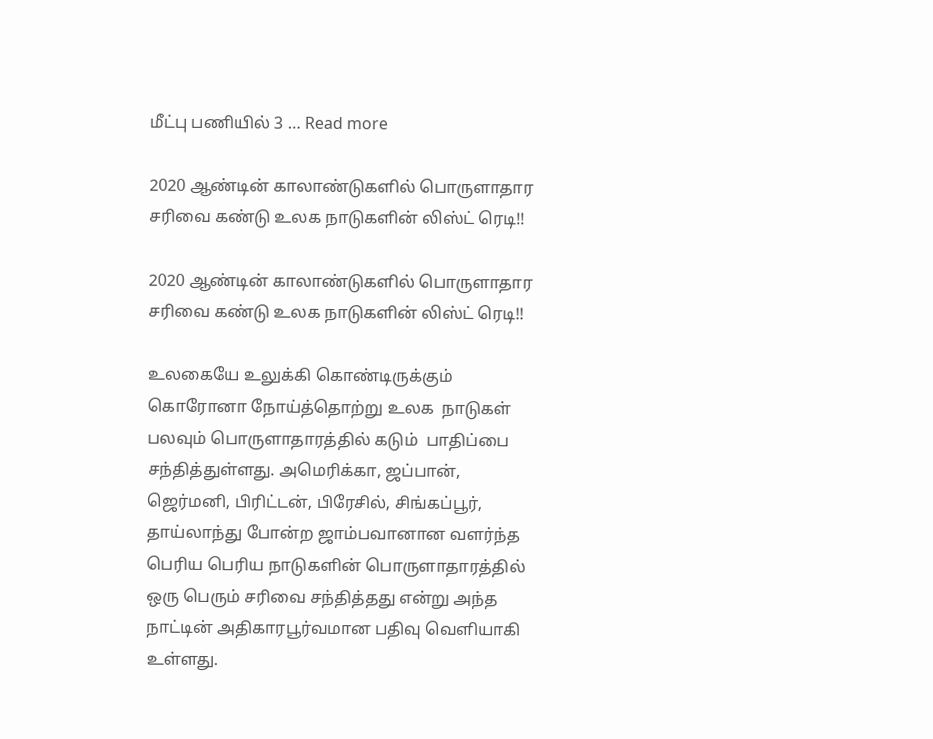மீட்பு பணியில் 3 … Read more

2020 ஆண்டின் காலாண்டுகளில் பொருளாதார சரிவை கண்டு உலக நாடுகளின் லிஸ்ட் ரெடி!!

2020 ஆண்டின் காலாண்டுகளில் பொருளாதார சரிவை கண்டு உலக நாடுகளின் லிஸ்ட் ரெடி!!

உலகையே உலுக்கி கொண்டிருக்கும் கொரோனா நோய்த்தொற்று உலக  நாடுகள் பலவும் பொருளாதாரத்தில் கடும்  பாதிப்பை சந்தித்துள்ளது. அமெரிக்கா, ஜப்பான், ஜெர்மனி, பிரிட்டன், பிரேசில், சிங்கப்பூர், தாய்லாந்து போன்ற ஜாம்பவானான வளர்ந்த பெரிய பெரிய நாடுகளின் பொருளாதாரத்தில் ஒரு பெரும் சரிவை சந்தித்தது என்று அந்த நாட்டின் அதிகாரபூர்வமான பதிவு வெளியாகி உள்ளது.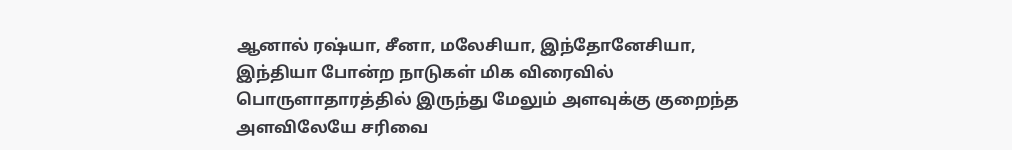ஆனால் ரஷ்யா, சீனா, மலேசியா, இந்தோனேசியா, இந்தியா போன்ற நாடுகள் மிக விரைவில் பொருளாதாரத்தில் இருந்து மேலும் அளவுக்கு குறைந்த அளவிலேயே சரிவை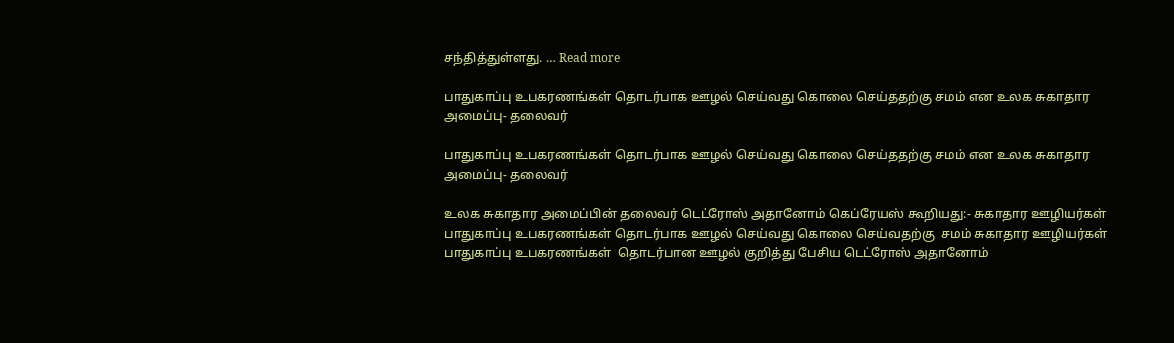சந்தித்துள்ளது. … Read more

பாதுகாப்பு உபகரணங்கள் தொடர்பாக ஊழல் செய்வது கொலை செய்ததற்கு சமம் என உலக சுகாதார அமைப்பு- தலைவர்

பாதுகாப்பு உபகரணங்கள் தொடர்பாக ஊழல் செய்வது கொலை செய்ததற்கு சமம் என உலக சுகாதார அமைப்பு- தலைவர்

உலக சுகாதார அமைப்பின் தலைவர் டெட்ரோஸ் அதானோம் கெப்ரேயஸ் கூறியது:- சுகாதார ஊழியர்கள் பாதுகாப்பு உபகரணங்கள் தொடர்பாக ஊழல் செய்வது கொலை செய்வதற்கு  சமம் சுகாதார ஊழியர்கள்  பாதுகாப்பு உபகரணங்கள்  தொடர்பான ஊழல் குறித்து பேசிய டெட்ரோஸ் அதானோம்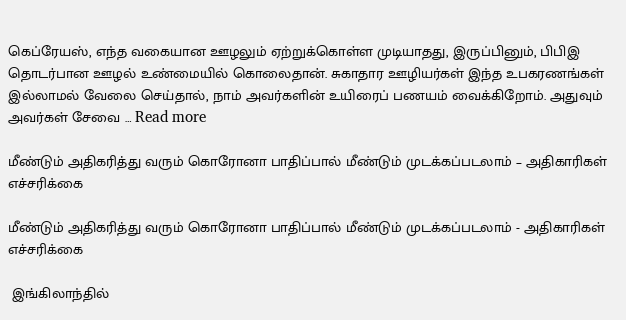கெப்ரேயஸ், எந்த வகையான ஊழலும் ஏற்றுக்கொள்ள முடியாதது, இருப்பினும், பிபிஇ தொடர்பான ஊழல் உண்மையில் கொலைதான். சுகாதார ஊழியர்கள் இந்த உபகரணங்கள் இல்லாமல் வேலை செய்தால், நாம் அவர்களின் உயிரைப் பணயம் வைக்கிறோம். அதுவும் அவர்கள் சேவை … Read more

மீண்டும் அதிகரித்து வரும் கொரோனா பாதிப்பால் மீண்டும் முடக்கப்படலாம் – அதிகாரிகள் எச்சரிக்கை

மீண்டும் அதிகரித்து வரும் கொரோனா பாதிப்பால் மீண்டும் முடக்கப்படலாம் - அதிகாரிகள் எச்சரிக்கை

 இங்கிலாந்தில்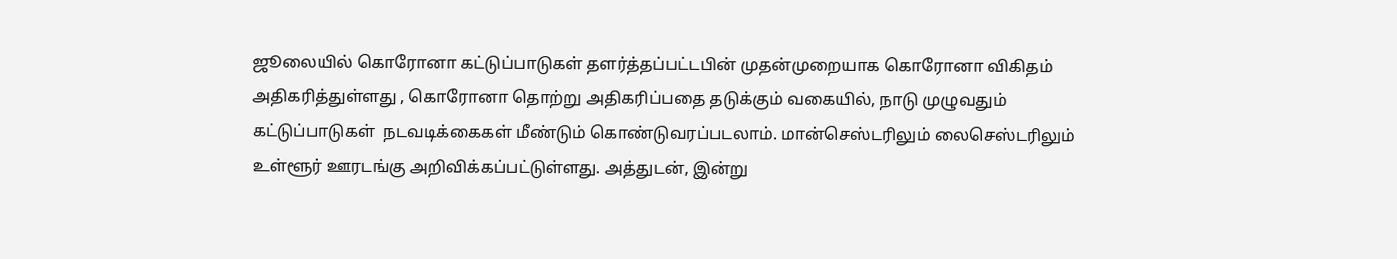ஜூலையில் கொரோனா கட்டுப்பாடுகள் தளர்த்தப்பட்டபின் முதன்முறையாக கொரோனா விகிதம் அதிகரித்துள்ளது , கொரோனா தொற்று அதிகரிப்பதை தடுக்கும் வகையில், நாடு முழுவதும் கட்டுப்பாடுகள்  நடவடிக்கைகள் மீண்டும் கொண்டுவரப்படலாம். மான்செஸ்டரிலும் லைசெஸ்டரிலும் உள்ளூர் ஊரடங்கு அறிவிக்கப்பட்டுள்ளது. அத்துடன், இன்று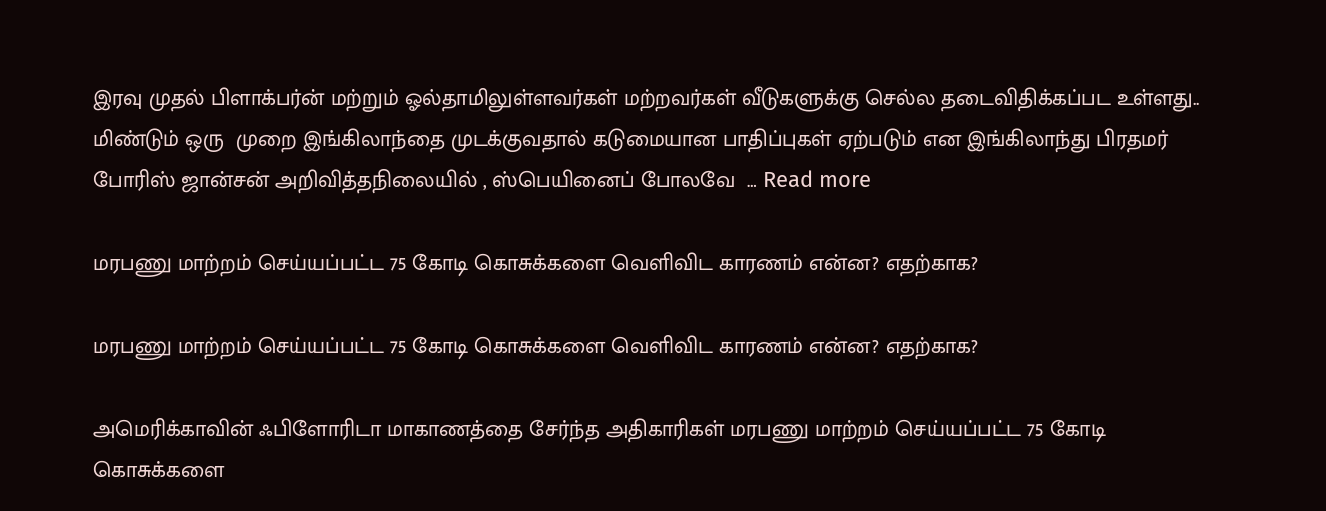இரவு முதல் பிளாக்பர்ன் மற்றும் ஓல்தாமிலுள்ளவர்கள் மற்றவர்கள் வீடுகளுக்கு செல்ல தடைவிதிக்கப்பட உள்ளது.. மிண்டும் ஒரு  முறை இங்கிலாந்தை முடக்குவதால் கடுமையான பாதிப்புகள் ஏற்படும் என இங்கிலாந்து பிரதமர் போரிஸ் ஜான்சன் அறிவித்தநிலையில் , ஸ்பெயினைப் போலவே  … Read more

மரபணு மாற்றம் செய்யப்பட்ட 75 கோடி கொசுக்களை வெளிவிட காரணம் என்ன? எதற்காக?

மரபணு மாற்றம் செய்யப்பட்ட 75 கோடி கொசுக்களை வெளிவிட காரணம் என்ன? எதற்காக?

அமெரிக்காவின் ஃபிளோரிடா மாகாணத்தை சேர்ந்த அதிகாரிகள் மரபணு மாற்றம் செய்யப்பட்ட 75 கோடி கொசுக்களை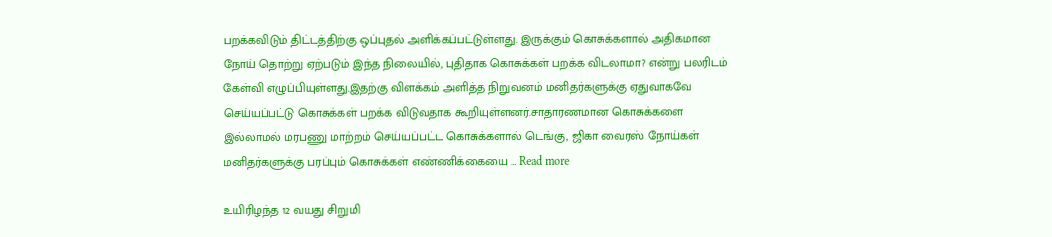பறக்கவிடும் திட்டத்திற்கு ஒப்புதல் அளிக்கப்பட்டுள்ளது. இருக்கும் கொசுக்களால் அதிகமான நோய் தொற்று ஏற்படும் இந்த நிலையில், புதிதாக கொசுக்கள் பறக்க விடலாமா? என்று பலரிடம் கேள்வி எழுப்பியுள்ளது.இதற்கு விளக்கம் அளித்த நிறுவனம் மனிதர்களுக்கு ஏதுவாகவே  செய்யப்பட்டு கொசுக்கள் பறக்க விடுவதாக கூறியுள்ளனர்.சாதாரணமான கொசுக்களை இல்லாமல் மரபணு மாற்றம் செய்யப்பட்ட கொசுக்களால் டெங்கு, ஜிகா வைரஸ் நோய்கள் மனிதர்களுக்கு பரப்பும் கொசுக்கள் எண்ணிக்கையை … Read more

உயிரிழந்த 12 வயது சிறுமி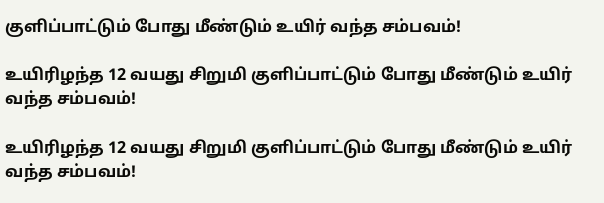குளிப்பாட்டும் போது மீண்டும் உயிர் வந்த சம்பவம்!

உயிரிழந்த 12 வயது சிறுமி குளிப்பாட்டும் போது மீண்டும் உயிர் வந்த சம்பவம்!

உயிரிழந்த 12 வயது சிறுமி குளிப்பாட்டும் போது மீண்டும் உயிர் வந்த சம்பவம்!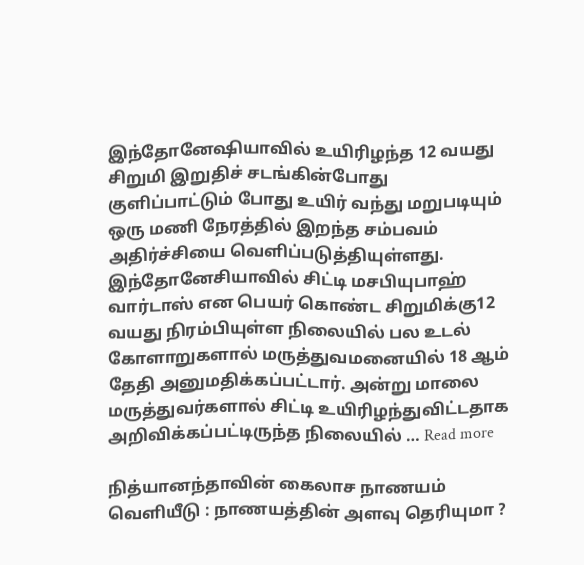இந்தோனேஷியாவில் உயிரிழந்த 12 வயது சிறுமி இறுதிச் சடங்கின்போது குளிப்பாட்டும் போது உயிர் வந்து மறுபடியும் ஒரு மணி நேரத்தில் இறந்த சம்பவம் அதிர்ச்சியை வெளிப்படுத்தியுள்ளது. இந்தோனேசியாவில் சிட்டி மசபியுபாஹ் வார்டாஸ் என பெயர் கொண்ட சிறுமிக்கு12 வயது நிரம்பியுள்ள நிலையில் பல உடல் கோளாறுகளால் மருத்துவமனையில் 18 ஆம் தேதி அனுமதிக்கப்பட்டார். அன்று மாலை மருத்துவர்களால் சிட்டி உயிரிழந்துவிட்டதாக அறிவிக்கப்பட்டிருந்த நிலையில் … Read more

நித்யானந்தாவின் கைலாச நாணயம் வெளியீடு : நாணயத்தின் அளவு தெரியுமா ?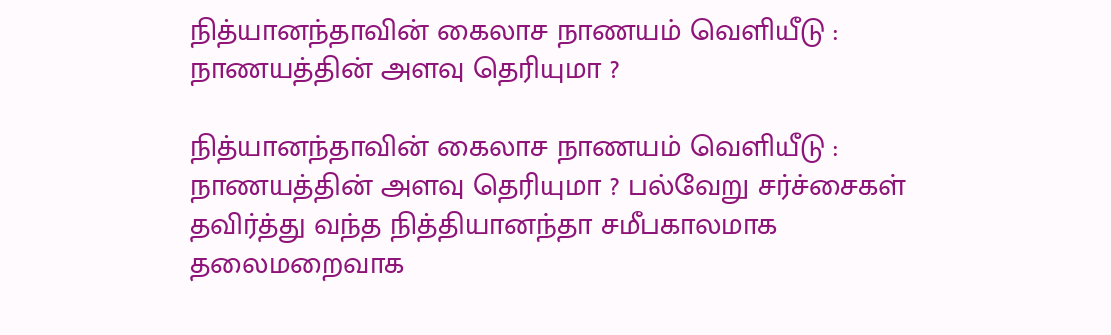நித்யானந்தாவின் கைலாச நாணயம் வெளியீடு : நாணயத்தின் அளவு தெரியுமா ?

நித்யானந்தாவின் கைலாச நாணயம் வெளியீடு : நாணயத்தின் அளவு தெரியுமா ? பல்வேறு சர்ச்சைகள் தவிர்த்து வந்த நித்தியானந்தா சமீபகாலமாக தலைமறைவாக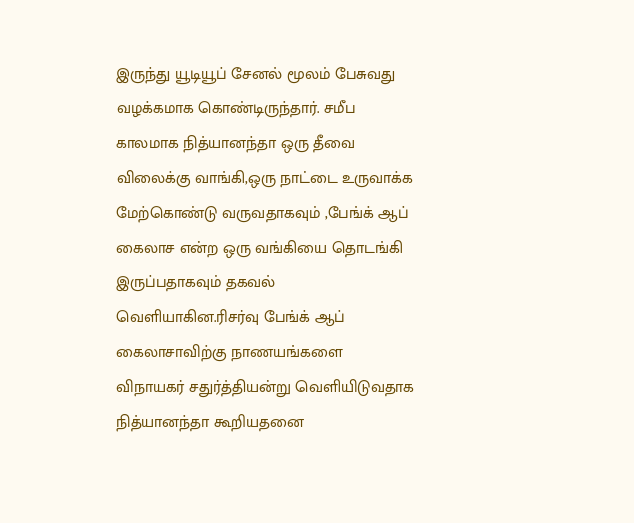இருந்து யூடியூப் சேனல் மூலம் பேசுவது வழக்கமாக கொண்டிருந்தார். சமீப காலமாக நித்யானந்தா ஒரு தீவை விலைக்கு வாங்கி,ஒரு நாட்டை உருவாக்க மேற்கொண்டு வருவதாகவும் ,பேங்க் ஆப் கைலாச என்ற ஒரு வங்கியை தொடங்கி இருப்பதாகவும் தகவல் வெளியாகின.ரிசர்வு பேங்க் ஆப் கைலாசாவிற்கு நாணயங்களை விநாயகர் சதுர்த்தியன்று வெளியிடுவதாக நித்யானந்தா கூறியதனை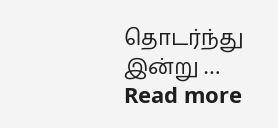தொடர்ந்து இன்று … Read more